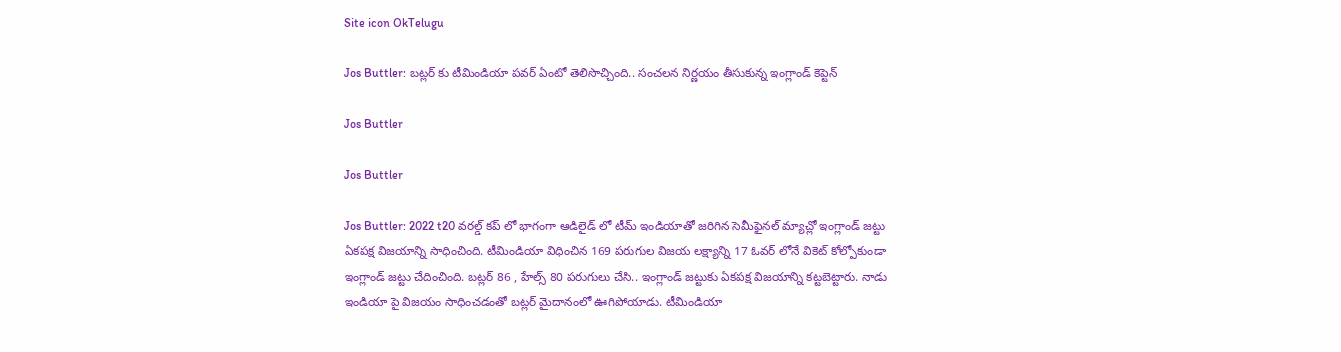Site icon OkTelugu

Jos Buttler: బట్లర్ కు టీమిండియా పవర్ ఏంటో తెలిసొచ్చింది.. సంచలన నిర్ణయం తీసుకున్న ఇంగ్లాండ్ కెప్టెన్

Jos Buttler

Jos Buttler

Jos Buttler: 2022 t20 వరల్డ్ కప్ లో భాగంగా ఆడిలైడ్ లో టీమ్ ఇండియాతో జరిగిన సెమీఫైనల్ మ్యాచ్లో ఇంగ్లాండ్ జట్టు ఏకపక్ష విజయాన్ని సాధించింది. టీమిండియా విధించిన 169 పరుగుల విజయ లక్ష్యాన్ని 17 ఓవర్ లోనే వికెట్ కోల్పోకుండా ఇంగ్లాండ్ జట్టు చేదించింది. బట్లర్ 86 , హేల్స్ 80 పరుగులు చేసి.. ఇంగ్లాండ్ జట్టుకు ఏకపక్ష విజయాన్ని కట్టబెట్టారు. నాడు ఇండియా పై విజయం సాధించడంతో బట్లర్ మైదానంలో ఊగిపోయాడు. టీమిండియా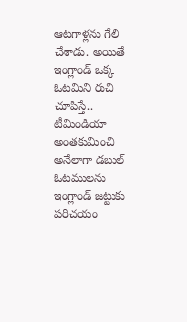ఆటగాళ్లను గేలి చేశాడు. అయితే ఇంగ్లాండ్ ఒక్క ఓటమిని రుచి చూపిస్తే.. టీమిండియా అంతకుమించి అనేలాగా డబుల్ ఓటములను ఇంగ్లాండ్ జట్టుకు పరిచయం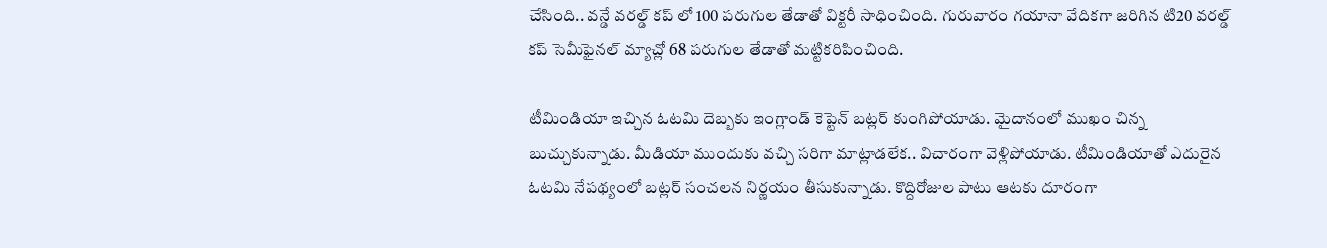చేసింది.. వన్డే వరల్డ్ కప్ లో 100 పరుగుల తేడాతో విక్టరీ సాధించింది. గురువారం గయానా వేదికగా జరిగిన టి20 వరల్డ్ కప్ సెమీఫైనల్ మ్యాచ్లో 68 పరుగుల తేడాతో మట్టికరిపించింది.

టీమిండియా ఇచ్చిన ఓటమి దెబ్బకు ఇంగ్లాండ్ కెప్టెన్ బట్లర్ కుంగిపోయాడు. మైదానంలో ముఖం చిన్న బుచ్చుకున్నాడు. మీడియా ముందుకు వచ్చి సరిగా మాట్లాడలేక.. విచారంగా వెళ్లిపోయాడు. టీమిండియాతో ఎదురైన ఓటమి నేపథ్యంలో బట్లర్ సంచలన నిర్ణయం తీసుకున్నాడు. కొద్దిరోజుల పాటు ఆటకు దూరంగా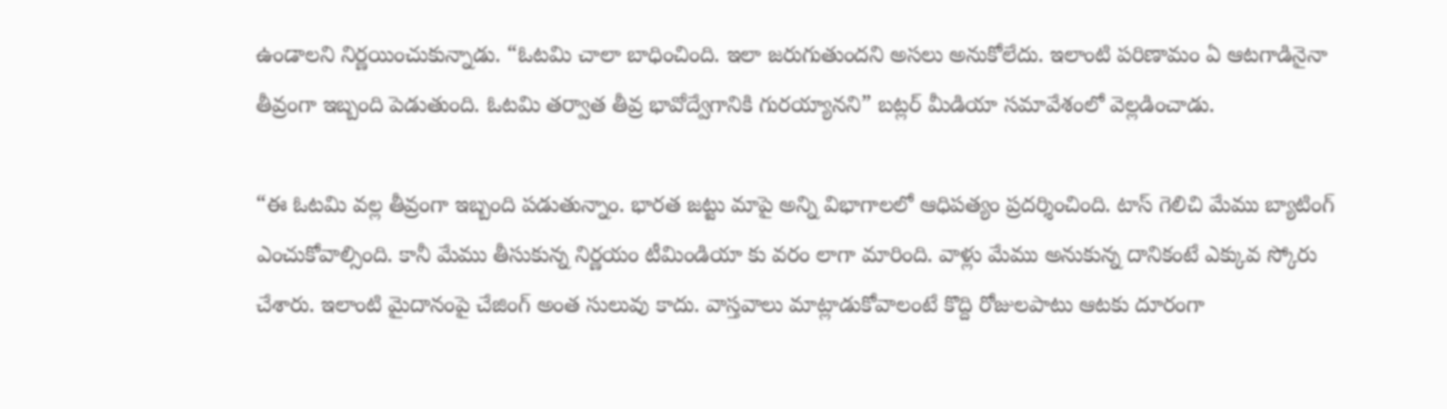ఉండాలని నిర్ణయించుకున్నాడు. “ఓటమి చాలా బాధించింది. ఇలా జరుగుతుందని అసలు అనుకోలేదు. ఇలాంటి పరిణామం ఏ ఆటగాడినైనా తీవ్రంగా ఇబ్బంది పెడుతుంది. ఓటమి తర్వాత తీవ్ర భావోద్వేగానికి గురయ్యానని” బట్లర్ మీడియా సమావేశంలో వెల్లడించాడు.

“ఈ ఓటమి వల్ల తీవ్రంగా ఇబ్బంది పడుతున్నాం. భారత జట్టు మాపై అన్ని విభాగాలలో ఆధిపత్యం ప్రదర్శించింది. టాస్ గెలిచి మేము బ్యాటింగ్ ఎంచుకోవాల్సింది. కానీ మేము తీసుకున్న నిర్ణయం టీమిండియా కు వరం లాగా మారింది. వాళ్లు మేము అనుకున్న దానికంటే ఎక్కువ స్కోరు చేశారు. ఇలాంటి మైదానంపై చేజింగ్ అంత సులువు కాదు. వాస్తవాలు మాట్లాడుకోవాలంటే కొద్ది రోజులపాటు ఆటకు దూరంగా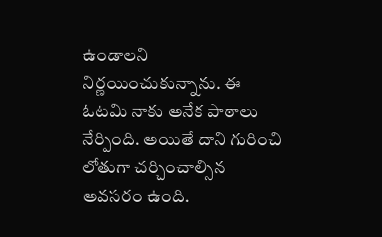ఉండాలని నిర్ణయించుకున్నాను. ఈ ఓటమి నాకు అనేక పాఠాలు నేర్పింది. అయితే దాని గురించి లోతుగా చర్చించాల్సిన అవసరం ఉంది.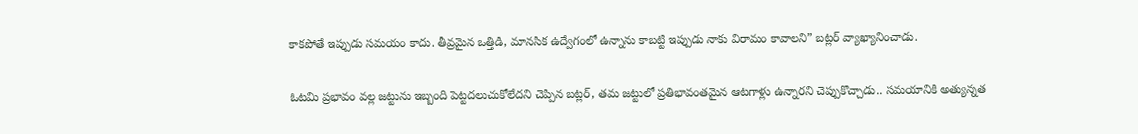కాకపోతే ఇప్పుడు సమయం కాదు. తీవ్రమైన ఒత్తిడి, మానసిక ఉద్వేగంలో ఉన్నాను కాబట్టి ఇప్పుడు నాకు విరామం కావాలని” బట్లర్ వ్యాఖ్యానించాడు.

ఓటమి ప్రభావం వల్ల జట్టును ఇబ్బంది పెట్టదలుచుకోలేదని చెప్పిన బట్లర్, తమ జట్టులో ప్రతిభావంతమైన ఆటగాళ్లు ఉన్నారని చెప్పుకొచ్చాడు.. సమయానికి అత్యున్నత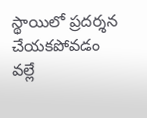స్థాయిలో ప్రదర్శన చేయకపోవడం వల్లే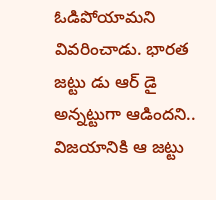ఓడిపోయామని వివరించాడు. భారత జట్టు డు ఆర్ డై అన్నట్టుగా ఆడిందని.. విజయానికి ఆ జట్టు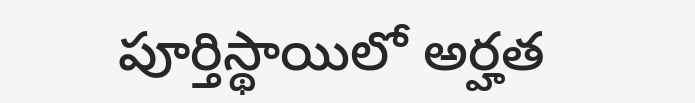పూర్తిస్థాయిలో అర్హత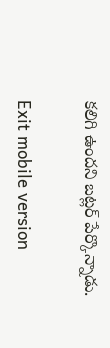కలిగి ఉందని బట్లర్ పేర్కొన్నాడు.

Exit mobile version